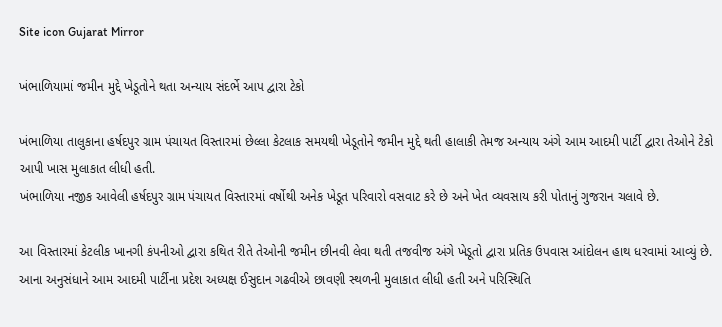Site icon Gujarat Mirror

ખંભાળિયામાં જમીન મુદ્દે ખેડૂતોને થતા અન્યાય સંદર્ભે આપ દ્વારા ટેકો

ખંભાળિયા તાલુકાના હર્ષદપુર ગ્રામ પંચાયત વિસ્તારમાં છેલ્લા કેટલાક સમયથી ખેડૂતોને જમીન મુદ્દે થતી હાલાકી તેમજ અન્યાય અંગે આમ આદમી પાર્ટી દ્વારા તેઓને ટેકો આપી ખાસ મુલાકાત લીધી હતી.
ખંભાળિયા નજીક આવેલી હર્ષદપુર ગ્રામ પંચાયત વિસ્તારમાં વર્ષોથી અનેક ખેડૂત પરિવારો વસવાટ કરે છે અને ખેત વ્યવસાય કરી પોતાનું ગુજરાન ચલાવે છે.

આ વિસ્તારમાં કેટલીક ખાનગી કંપનીઓ દ્વારા કથિત રીતે તેઓની જમીન છીનવી લેવા થતી તજવીજ અંગે ખેડૂતો દ્વારા પ્રતિક ઉપવાસ આંદોલન હાથ ધરવામાં આવ્યું છે. આના અનુસંધાને આમ આદમી પાર્ટીના પ્રદેશ અધ્યક્ષ ઈસુદાન ગઢવીએ છાવણી સ્થળની મુલાકાત લીધી હતી અને પરિસ્થિતિ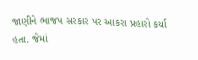જાણીને ભાજપ સરકાર પર આકરા પ્રહારો કર્યા હતા. જેમાં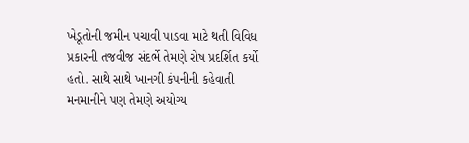ખેડૂતોની જમીન પચાવી પાડવા માટે થતી વિવિધ પ્રકારની તજવીજ સંદર્ભે તેમણે રોષ પ્રદર્શિત કર્યો હતો. સાથે સાથે ખાનગી કંપનીની કહેવાતી મનમાનીને પણ તેમણે અયોગ્ય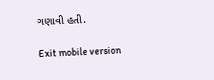ગણાવી હતી.

Exit mobile version